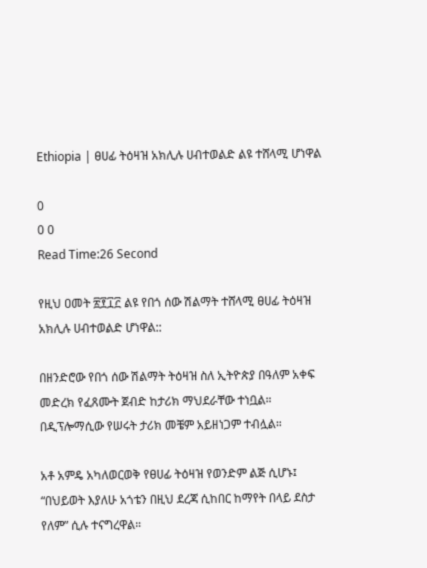Ethiopia | ፀሀፊ ትዕዛዝ አክሊሉ ሀብተወልድ ልዩ ተሸላሚ ሆነዋል

0
0 0
Read Time:26 Second

የዚህ ዐመት ፳፻፲፫ ልዩ የበጎ ሰው ሽልማት ተሸላሚ ፀሀፊ ትዕዛዝ አክሊሉ ሀብተወልድ ሆነዋል::

በዘንድሮው የበጎ ሰው ሽልማት ትዕዛዝ ስለ ኢትዮጵያ በዓለም አቀፍ መድረክ የፈጸሙት ጀብድ ከታሪክ ማህደራቸው ተነቧል። በዲፕሎማሲው የሠሩት ታሪክ መቼም አይዘነጋም ተብሏል።

አቶ አምዴ አካለወርወቅ የፀሀፊ ትዕዛዝ የወንድም ልጅ ሲሆኑ፤ “በህይወት እያለሁ አጎቴን በዚህ ደረጃ ሲከበር ከማየት በላይ ደስታ የለም” ሲሉ ተናግረዋል።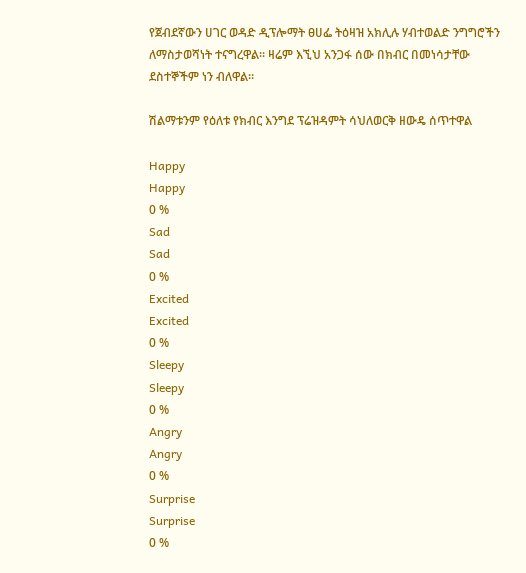የጀብደኛውን ሀገር ወዳድ ዲፕሎማት ፀሀፌ ትዕዛዝ አክሊሉ ሃብተወልድ ንግግሮችን ለማስታወሻነት ተናግረዋል። ዛሬም እኚህ አንጋፋ ሰው በክብር በመነሳታቸው ደስተኞችም ነን ብለዋል።

ሽልማቱንም የዕለቱ የክብር እንግደ ፕሬዝዳምት ሳህለወርቅ ዘውዴ ሰጥተዋል

Happy
Happy
0 %
Sad
Sad
0 %
Excited
Excited
0 %
Sleepy
Sleepy
0 %
Angry
Angry
0 %
Surprise
Surprise
0 %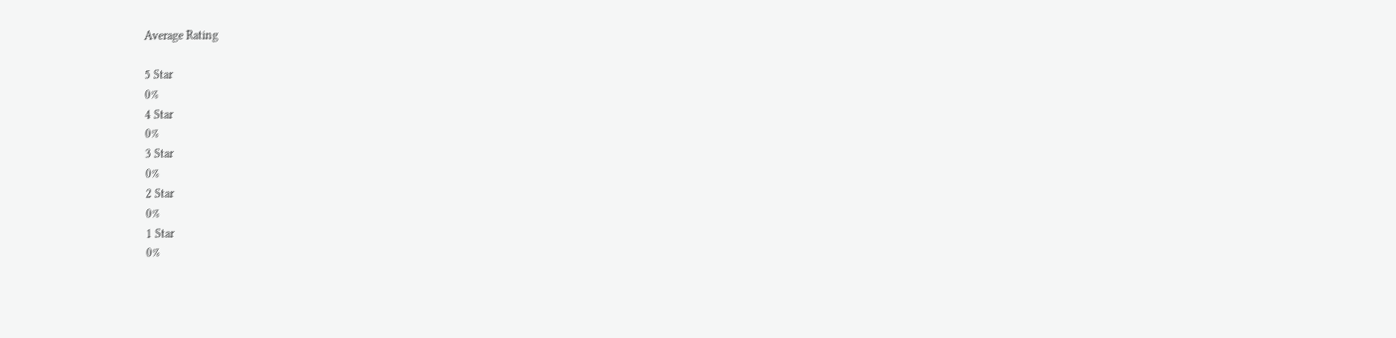Average Rating

5 Star
0%
4 Star
0%
3 Star
0%
2 Star
0%
1 Star
0%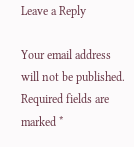Leave a Reply

Your email address will not be published. Required fields are marked *